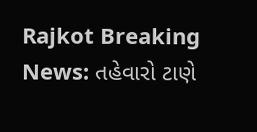Rajkot Breaking News: તહેવારો ટાણે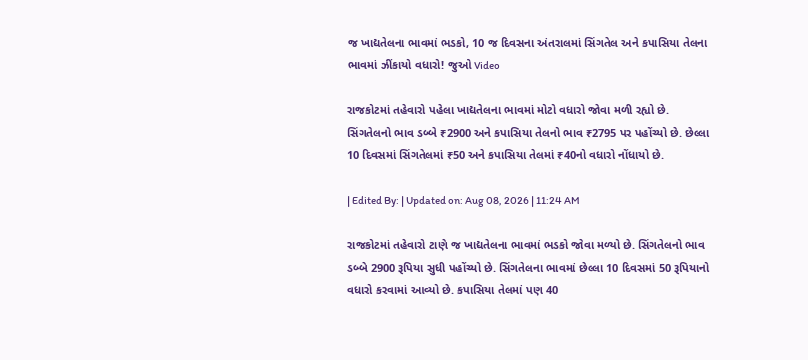જ ખાદ્યતેલના ભાવમાં ભડકો, 10 જ દિવસના અંતરાલમાં સિંગતેલ અને કપાસિયા તેલના ભાવમાં ઝીંકાયો વધારો! જુઓ Video

રાજકોટમાં તહેવારો પહેલા ખાદ્યતેલના ભાવમાં મોટો વધારો જોવા મળી રહ્યો છે. સિંગતેલનો ભાવ ડબ્બે ₹2900 અને કપાસિયા તેલનો ભાવ ₹2795 પર પહોંચ્યો છે. છેલ્લા 10 દિવસમાં સિંગતેલમાં ₹50 અને કપાસિયા તેલમાં ₹40નો વધારો નોંધાયો છે.

| Edited By: | Updated on: Aug 08, 2026 | 11:24 AM

રાજકોટમાં તહેવારો ટાણે જ ખાદ્યતેલના ભાવમાં ભડકો જોવા મળ્યો છે. સિંગતેલનો ભાવ ડબ્બે 2900 રૂપિયા સુધી પહોંચ્યો છે. સિંગતેલના ભાવમાં છેલ્લા 10 દિવસમાં 50 રૂપિયાનો વધારો કરવામાં આવ્યો છે. કપાસિયા તેલમાં પણ 40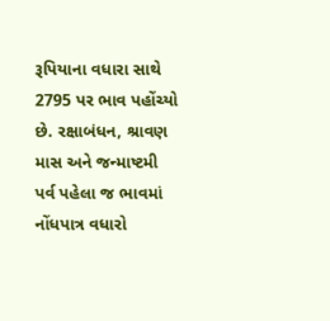રૂપિયાના વધારા સાથે 2795 પર ભાવ પહોંચ્યો છે. રક્ષાબંધન, શ્રાવણ માસ અને જન્માષ્ટમી પર્વ પહેલા જ ભાવમાં નોંધપાત્ર વધારો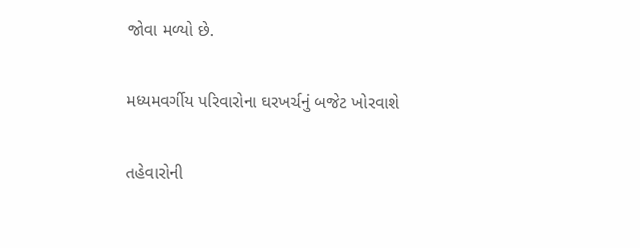જોવા મળ્યો છે.

મધ્યમવર્ગીય પરિવારોના ઘરખર્ચનું બજેટ ખોરવાશે

તહેવારોની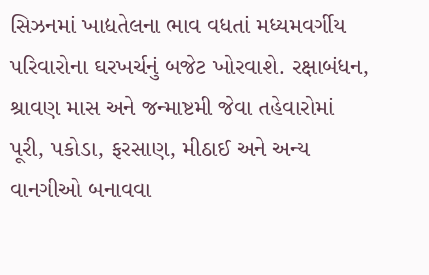સિઝનમાં ખાદ્યતેલના ભાવ વધતાં મધ્યમવર્ગીય પરિવારોના ઘરખર્ચનું બજેટ ખોરવાશે. રક્ષાબંધન, શ્રાવણ માસ અને જન્માષ્ટમી જેવા તહેવારોમાં પૂરી, પકોડા, ફરસાણ, મીઠાઈ અને અન્ય વાનગીઓ બનાવવા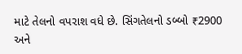માટે તેલનો વપરાશ વધે છે. સિંગતેલનો ડબ્બો ₹2900 અને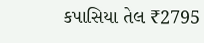કપાસિયા તેલ ₹2795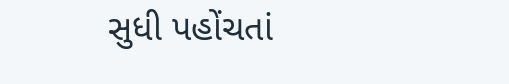સુધી પહોંચતાં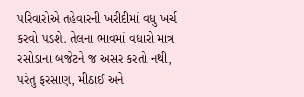પરિવારોએ તહેવારની ખરીદીમાં વધુ ખર્ચ કરવો પડશે. તેલના ભાવમાં વધારો માત્ર રસોડાના બજેટને જ અસર કરતો નથી, પરંતુ ફરસાણ, મીઠાઈ અને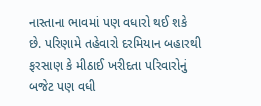નાસ્તાના ભાવમાં પણ વધારો થઈ શકે છે. પરિણામે તહેવારો દરમિયાન બહારથી ફરસાણ કે મીઠાઈ ખરીદતા પરિવારોનું બજેટ પણ વધી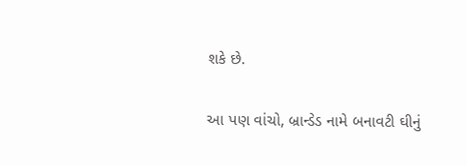શકે છે.

આ પણ વાંચો, બ્રાન્ડેડ નામે બનાવટી ઘીનું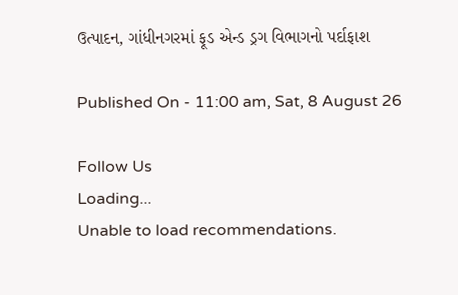ઉત્પાદન, ગાંધીનગરમાં ફૂડ એન્ડ ડ્રગ વિભાગનો પર્દાફાશ

Published On - 11:00 am, Sat, 8 August 26

Follow Us
Loading...
Unable to load recommendations.